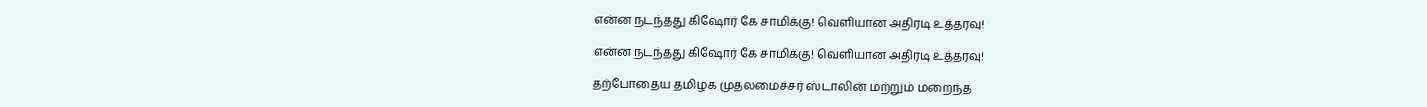என்ன நடந்தது கிஷோர் கே சாமிக்கு! வெளியான அதிரடி உத்தரவு!

என்ன நடந்தது கிஷோர் கே சாமிக்கு! வெளியான அதிரடி உத்தரவு!

தற்போதைய தமிழக முதலமைச்சர் ஸ்டாலின் மற்றும் மறைந்த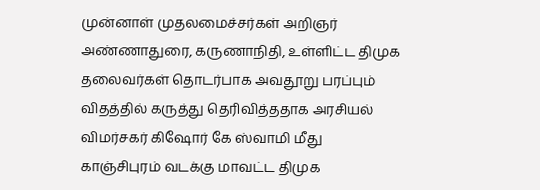முன்னாள் முதலமைச்சர்கள் அறிஞர் அண்ணாதுரை, கருணாநிதி, உள்ளிட்ட திமுக தலைவர்கள் தொடர்பாக அவதூறு பரப்பும் விதத்தில் கருத்து தெரிவித்ததாக அரசியல் விமர்சகர் கிஷோர் கே ஸ்வாமி மீது காஞ்சிபுரம் வடக்கு மாவட்ட திமுக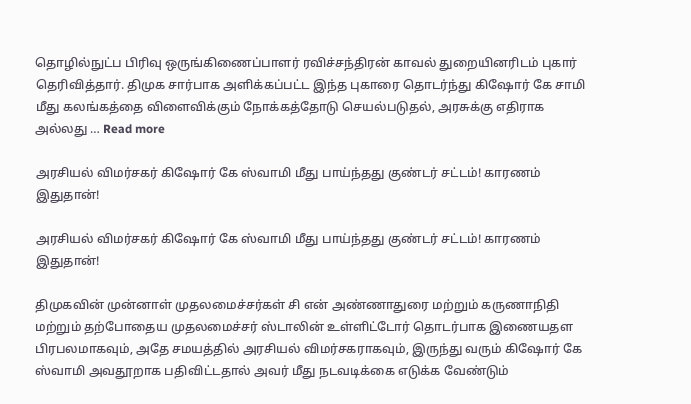தொழில்நுட்ப பிரிவு ஒருங்கிணைப்பாளர் ரவிச்சந்திரன் காவல் துறையினரிடம் புகார் தெரிவித்தார். திமுக சார்பாக அளிக்கப்பட்ட இந்த புகாரை தொடர்ந்து கிஷோர் கே சாமி மீது கலங்கத்தை விளைவிக்கும் நோக்கத்தோடு செயல்படுதல், அரசுக்கு எதிராக அல்லது … Read more

அரசியல் விமர்சகர் கிஷோர் கே ஸ்வாமி மீது பாய்ந்தது குண்டர் சட்டம்! காரணம் இதுதான்!

அரசியல் விமர்சகர் கிஷோர் கே ஸ்வாமி மீது பாய்ந்தது குண்டர் சட்டம்! காரணம் இதுதான்!

திமுகவின் முன்னாள் முதலமைச்சர்கள் சி என் அண்ணாதுரை மற்றும் கருணாநிதி மற்றும் தற்போதைய முதலமைச்சர் ஸ்டாலின் உள்ளிட்டோர் தொடர்பாக இணையதள பிரபலமாகவும், அதே சமயத்தில் அரசியல் விமர்சகராகவும், இருந்து வரும் கிஷோர் கே ஸ்வாமி அவதூறாக பதிவிட்டதால் அவர் மீது நடவடிக்கை எடுக்க வேண்டும்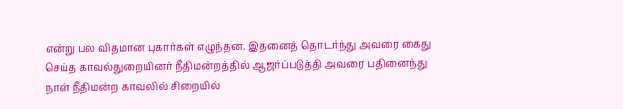என்று பல விதமான புகார்கள் எழுந்தன. இதனைத் தொடர்ந்து அவரை கைது செய்த காவல்துறையினர் நீதிமன்றத்தில் ஆஜர்ப்படுத்தி அவரை பதினைந்து நாள் நீதிமன்ற காவலில் சிறையில்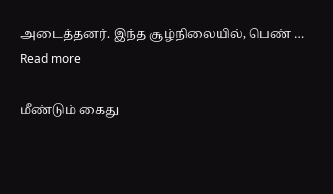அடைத்தனர். இந்த சூழ்நிலையில், பெண் … Read more

மீண்டும் கைது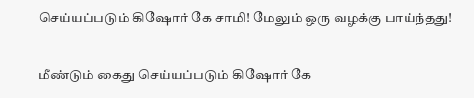செய்யப்படும் கிஷோர் கே சாமி! மேலும் ஒரு வழக்கு பாய்ந்தது!

மீண்டும் கைது செய்யப்படும் கிஷோர் கே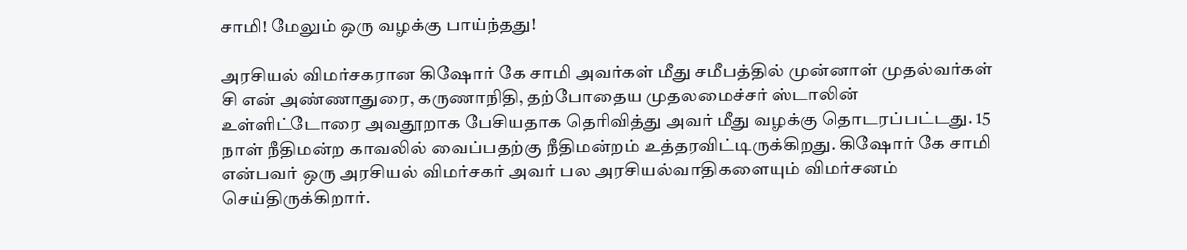சாமி! மேலும் ஒரு வழக்கு பாய்ந்தது!

அரசியல் விமர்சகரான கிஷோர் கே சாமி அவர்கள் மீது சமீபத்தில் முன்னாள் முதல்வர்கள் சி என் அண்ணாதுரை, கருணாநிதி, தற்போதைய முதலமைச்சர் ஸ்டாலின் உள்ளிட்டோரை அவதூறாக பேசியதாக தெரிவித்து அவர் மீது வழக்கு தொடரப்பட்டது. 15 நாள் நீதிமன்ற காவலில் வைப்பதற்கு நீதிமன்றம் உத்தரவிட்டிருக்கிறது. கிஷோர் கே சாமி என்பவர் ஒரு அரசியல் விமர்சகர் அவர் பல அரசியல்வாதிகளையும் விமர்சனம் செய்திருக்கிறார்.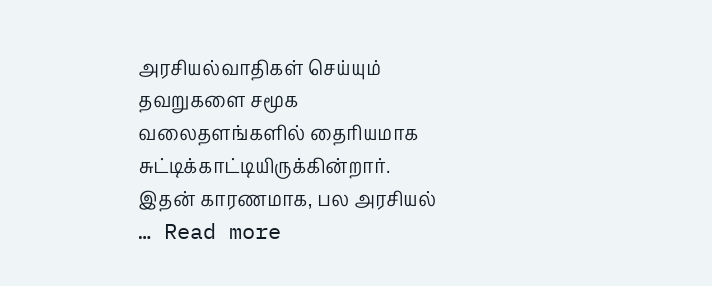அரசியல்வாதிகள் செய்யும் தவறுகளை சமூக வலைதளங்களில் தைரியமாக சுட்டிக்காட்டியிருக்கின்றார். இதன் காரணமாக, பல அரசியல் … Read more